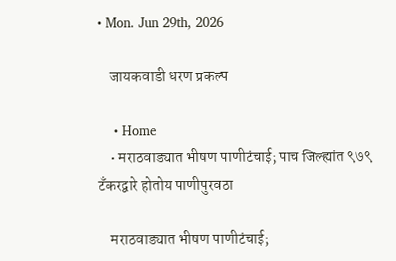• Mon. Jun 29th, 2026

    जायकवाडी धरण प्रकल्प

    • Home
    • मराठवाड्यात भीषण पाणीटंचाई; पाच जिल्ह्यांत ९७९ टँकरद्वारे होतोय पाणीपुरवठा

    मराठवाड्यात भीषण पाणीटंचाई;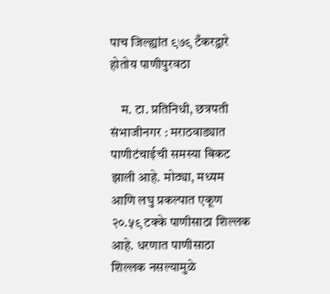पाच जिल्ह्यांत ९७९ टँकरद्वारे होतोय पाणीपुरवठा

    म. टा. प्रतिनिधी, छत्रपती संभाजीनगर : मराठवाड्यात पाणीटंचाईची समस्या बिकट झाली आहे. मोठ्या, मध्यम आणि लघु प्रकल्पात एकूण २०.५९ टक्के पाणीसाठा शिल्लक आहे. धरणात पाणीसाठा शिल्लक नसल्यामुळे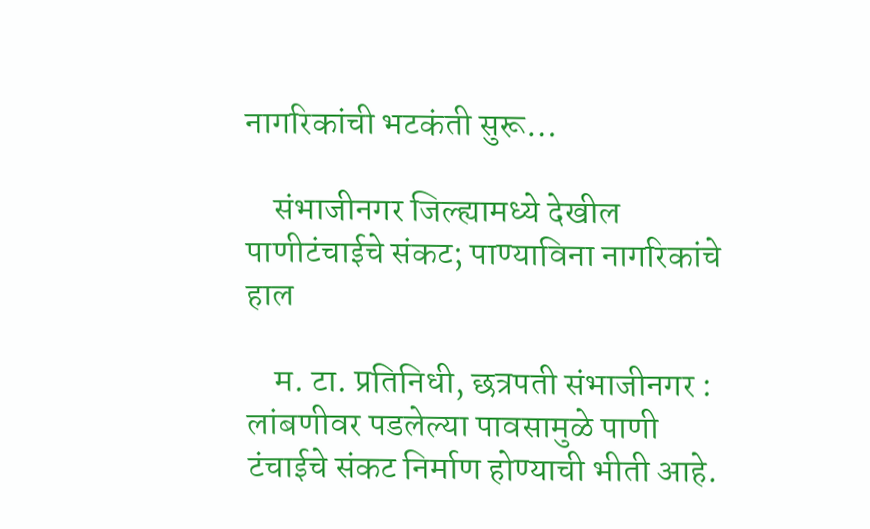नागरिकांची भटकंती सुरू…

    संभाजीनगर जिल्ह्यामध्ये देखील पाणीटंचाईचे संकट; पाण्याविना नागरिकांचे हाल

    म. टा. प्रतिनिधी, छत्रपती संभाजीनगर : लांबणीवर पडलेल्या पावसामुळे पाणी टंचाईचे संकट निर्माण होण्याची भीती आहे.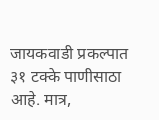जायकवाडी प्रकल्पात ३१ टक्के पाणीसाठा आहे. मात्र,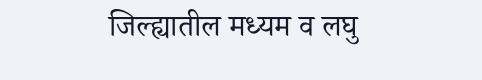जिल्ह्यातील मध्यम व लघु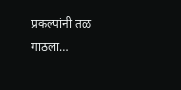प्रकल्पांनी तळ गाठला…